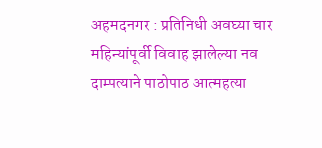अहमदनगर : प्रतिनिधी अवघ्या चार महिन्यांपूर्वी विवाह झालेल्या नव दाम्पत्याने पाठोपाठ आत्महत्या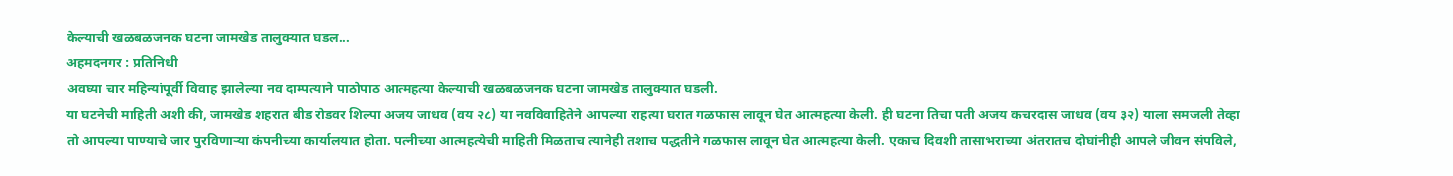केल्याची खळबळजनक घटना जामखेड तालुक्यात घडल...
अहमदनगर : प्रतिनिधी
अवघ्या चार महिन्यांपूर्वी विवाह झालेल्या नव दाम्पत्याने पाठोपाठ आत्महत्या केल्याची खळबळजनक घटना जामखेड तालुक्यात घडली.
या घटनेची माहिती अशी की, जामखेड शहरात बीड रोडवर शिल्पा अजय जाधव (वय २८) या नवविवाहितेने आपल्या राहत्या घरात गळफास लावून घेत आत्महत्या केली. ही घटना तिचा पती अजय कचरदास जाधव (वय ३२) याला समजली तेव्हा तो आपल्या पाण्याचे जार पुरविणाऱ्या कंपनीच्या कार्यालयात होता. पत्नीच्या आत्महत्येची माहिती मिळताच त्यानेही तशाच पद्धतीने गळफास लावून घेत आत्महत्या केली. एकाच दिवशी तासाभराच्या अंतरातच दोघांनीही आपले जीवन संपविले,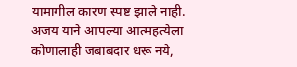यामागील कारण स्पष्ट झाले नाही. अजय याने आपल्या आत्महत्येला कोणालाही जबाबदार धरू नये,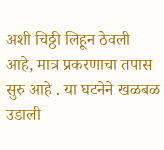अशी चिठ्ठी लिहून ठेवली आहे, मात्र प्रकरणाचा तपास सुरु आहे . या घटनेने खळबळ उडाली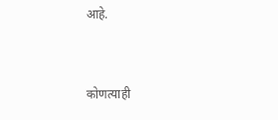आहे.


कोणत्याही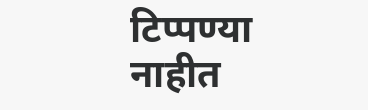टिप्पण्या नाहीत